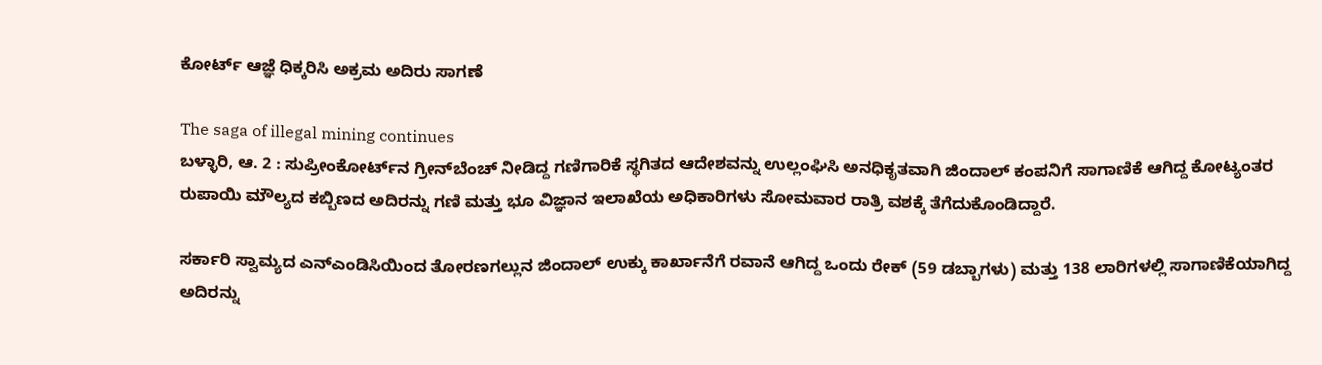ಕೋರ್ಟ್ ಆಜ್ಞೆ ಧಿಕ್ಕರಿಸಿ ಅಕ್ರಮ ಅದಿರು ಸಾಗಣೆ

The saga of illegal mining continues
ಬಳ್ಳಾರಿ, ಆ. 2 : ಸುಪ್ರೀಂಕೋರ್ಟ್‌ನ ಗ್ರೀನ್‌ಬೆಂಚ್ ನೀಡಿದ್ದ ಗಣಿಗಾರಿಕೆ ಸ್ಥಗಿತದ ಆದೇಶವನ್ನು ಉಲ್ಲಂಘಿಸಿ ಅನಧಿಕೃತವಾಗಿ ಜಿಂದಾಲ್ ಕಂಪನಿಗೆ ಸಾಗಾಣಿಕೆ ಆಗಿದ್ದ ಕೋಟ್ಯಂತರ ರುಪಾಯಿ ಮೌಲ್ಯದ ಕಬ್ಬಿಣದ ಅದಿರನ್ನು ಗಣಿ ಮತ್ತು ಭೂ ವಿಜ್ಞಾನ ಇಲಾಖೆಯ ಅಧಿಕಾರಿಗಳು ಸೋಮವಾರ ರಾತ್ರಿ ವಶಕ್ಕೆ ತೆಗೆದುಕೊಂಡಿದ್ದಾರೆ.

ಸರ್ಕಾರಿ ಸ್ವಾಮ್ಯದ ಎನ್‌ಎಂಡಿಸಿಯಿಂದ ತೋರಣಗಲ್ಲುನ ಜಿಂದಾಲ್ ಉಕ್ಕು ಕಾರ್ಖಾನೆಗೆ ರವಾನೆ ಆಗಿದ್ದ ಒಂದು ರೇಕ್ (59 ಡಬ್ಬಾಗಳು) ಮತ್ತು 138 ಲಾರಿಗಳಲ್ಲಿ ಸಾಗಾಣಿಕೆಯಾಗಿದ್ದ ಅದಿರನ್ನು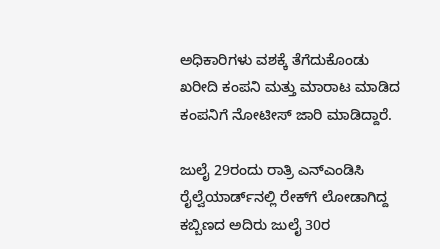ಅಧಿಕಾರಿಗಳು ವಶಕ್ಕೆ ತೆಗೆದುಕೊಂಡು ಖರೀದಿ ಕಂಪನಿ ಮತ್ತು ಮಾರಾಟ ಮಾಡಿದ ಕಂಪನಿಗೆ ನೋಟೀಸ್ ಜಾರಿ ಮಾಡಿದ್ದಾರೆ.

ಜುಲೈ 29ರಂದು ರಾತ್ರಿ ಎನ್‌ಎಂಡಿಸಿ ರೈಲ್ವೆಯಾರ್ಡ್‌ನಲ್ಲಿ ರೇಕ್‌ಗೆ ಲೋಡಾಗಿದ್ದ ಕಬ್ಬಿಣದ ಅದಿರು ಜುಲೈ 30ರ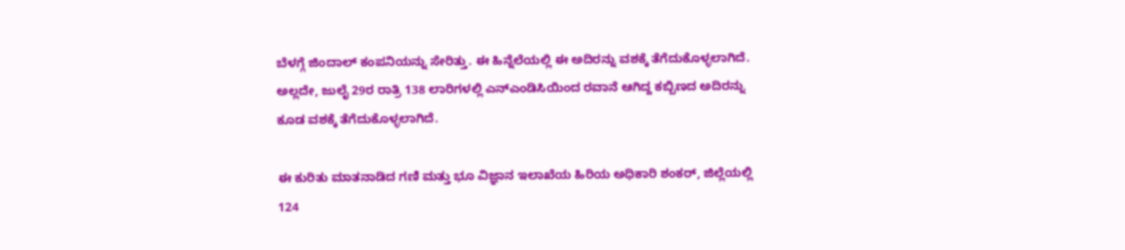ಬೆಳಗ್ಗೆ ಜಿಂದಾಲ್ ಕಂಪನಿಯನ್ನು ಸೇರಿತ್ತು. ಈ ಹಿನ್ನೆಲೆಯಲ್ಲಿ ಈ ಅದಿರನ್ನು ವಶಕ್ಕೆ ತೆಗೆದುಕೊಳ್ಳಲಾಗಿದೆ. ಅಲ್ಲದೇ, ಜುಲೈ 29ರ ರಾತ್ರಿ 138 ಲಾರಿಗಳಲ್ಲಿ ಎನ್‌ಎಂಡಿಸಿಯಿಂದ ರವಾನೆ ಆಗಿದ್ದ ಕಬ್ಬಿಣದ ಅದಿರನ್ನು ಕೂಡ ವಶಕ್ಕೆ ತೆಗೆದುಕೊಳ್ಳಲಾಗಿದೆ.

ಈ ಕುರಿತು ಮಾತನಾಡಿದ ಗಣಿ ಮತ್ತು ಭೂ ವಿಜ್ಞಾನ ಇಲಾಖೆಯ ಹಿರಿಯ ಅಧಿಕಾರಿ ಶಂಕರ್, ಜಿಲ್ಲೆಯಲ್ಲಿ 124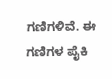ಗಣಿಗಳಿವೆ. ಈ ಗಣಿಗಳ ಪೈಕಿ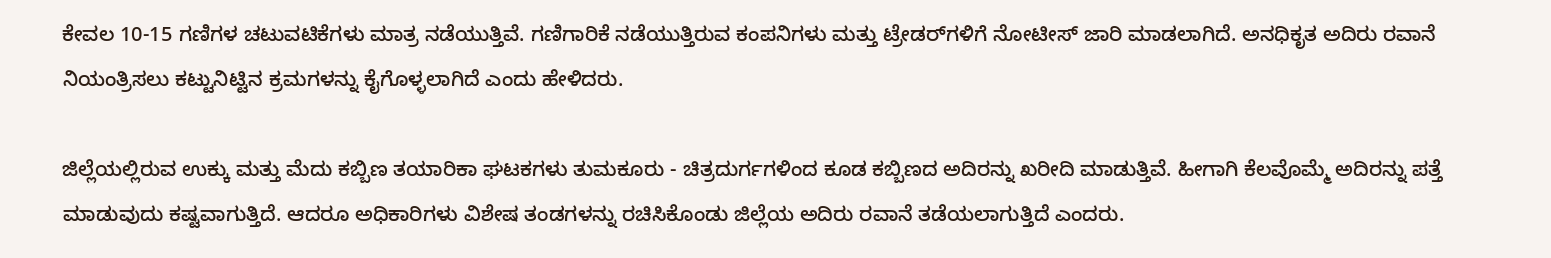ಕೇವಲ 10-15 ಗಣಿಗಳ ಚಟುವಟಿಕೆಗಳು ಮಾತ್ರ ನಡೆಯುತ್ತಿವೆ. ಗಣಿಗಾರಿಕೆ ನಡೆಯುತ್ತಿರುವ ಕಂಪನಿಗಳು ಮತ್ತು ಟ್ರೇಡರ್‌ಗಳಿಗೆ ನೋಟೀಸ್ ಜಾರಿ ಮಾಡಲಾಗಿದೆ. ಅನಧಿಕೃತ ಅದಿರು ರವಾನೆ ನಿಯಂತ್ರಿಸಲು ಕಟ್ಟುನಿಟ್ಟಿನ ಕ್ರಮಗಳನ್ನು ಕೈಗೊಳ್ಳಲಾಗಿದೆ ಎಂದು ಹೇಳಿದರು.

ಜಿಲ್ಲೆಯಲ್ಲಿರುವ ಉಕ್ಕು ಮತ್ತು ಮೆದು ಕಬ್ಬಿಣ ತಯಾರಿಕಾ ಘಟಕಗಳು ತುಮಕೂರು - ಚಿತ್ರದುರ್ಗಗಳಿಂದ ಕೂಡ ಕಬ್ಬಿಣದ ಅದಿರನ್ನು ಖರೀದಿ ಮಾಡುತ್ತಿವೆ. ಹೀಗಾಗಿ ಕೆಲವೊಮ್ಮೆ ಅದಿರನ್ನು ಪತ್ತೆ ಮಾಡುವುದು ಕಷ್ಟವಾಗುತ್ತಿದೆ. ಆದರೂ ಅಧಿಕಾರಿಗಳು ವಿಶೇಷ ತಂಡಗಳನ್ನು ರಚಿಸಿಕೊಂಡು ಜಿಲ್ಲೆಯ ಅದಿರು ರವಾನೆ ತಡೆಯಲಾಗುತ್ತಿದೆ ಎಂದರು.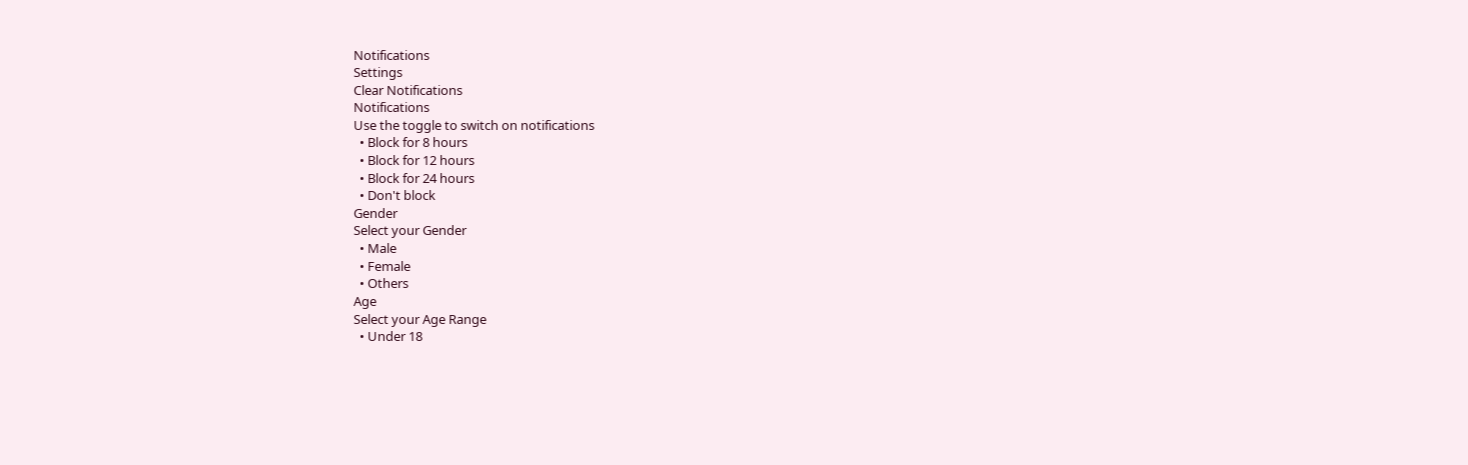Notifications
Settings
Clear Notifications
Notifications
Use the toggle to switch on notifications
  • Block for 8 hours
  • Block for 12 hours
  • Block for 24 hours
  • Don't block
Gender
Select your Gender
  • Male
  • Female
  • Others
Age
Select your Age Range
  • Under 18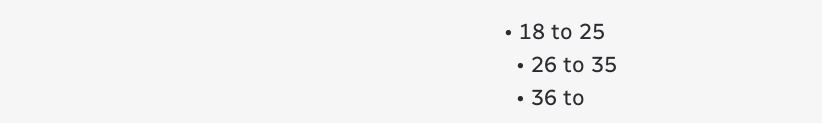• 18 to 25
  • 26 to 35
  • 36 to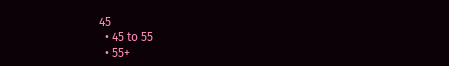45
  • 45 to 55
  • 55+